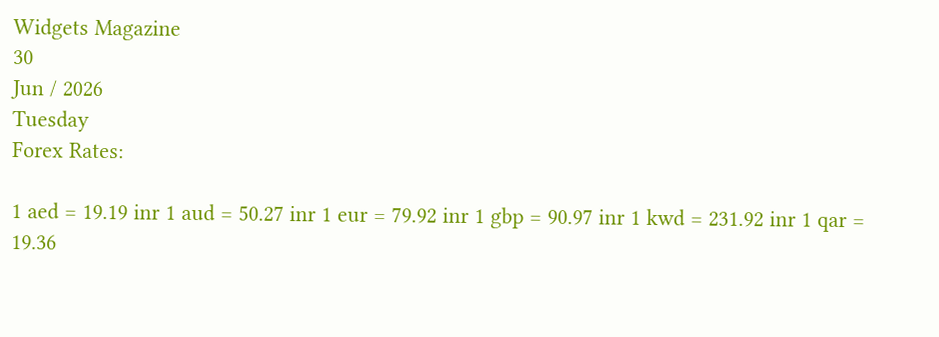Widgets Magazine
30
Jun / 2026
Tuesday
Forex Rates:

1 aed = 19.19 inr 1 aud = 50.27 inr 1 eur = 79.92 inr 1 gbp = 90.97 inr 1 kwd = 231.92 inr 1 qar = 19.36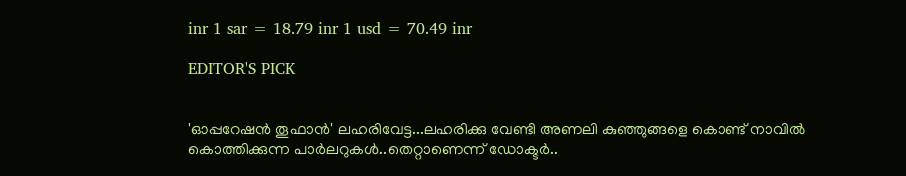inr 1 sar = 18.79 inr 1 usd = 70.49 inr

EDITOR'S PICK


'ഓപ്പറേഷൻ തൂഫാൻ' ലഹരിവേട്ട...ലഹരിക്കു വേണ്ടി അണലി കുഞ്ഞുങ്ങളെ കൊണ്ട് നാവിൽ കൊത്തിക്കുന്ന പാർലറുകൾ..തെറ്റാണെന്ന് ഡോക്ടർ..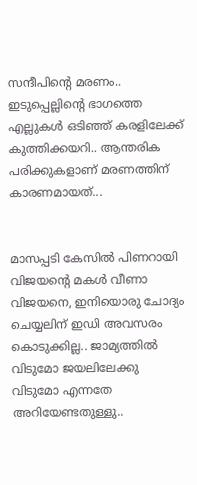സന്ദീപിന്റെ മരണം.. ഇടുപ്പെല്ലിന്റെ ഭാഗത്തെ എല്ലുകള്‍ ഒടിഞ്ഞ് കരളിലേക്ക് കുത്തിക്കയറി.. ആന്തരിക പരിക്കുകളാണ് മരണത്തിന് കാരണമായത്...


മാസപ്പടി കേസില്‍ പിണറായി വിജയന്റെ മകള്‍ വീണാ വിജയനെ, ഇനിയൊരു ചോദ്യം ചെയ്യലിന് ഇഡി അവസരം കൊടുക്കില്ല.. ജാമ്യത്തില്‍ വിടുമോ ജയലിലേക്കു വിടുമോ എന്നതേ അറിയേണ്ടതുള്ളു..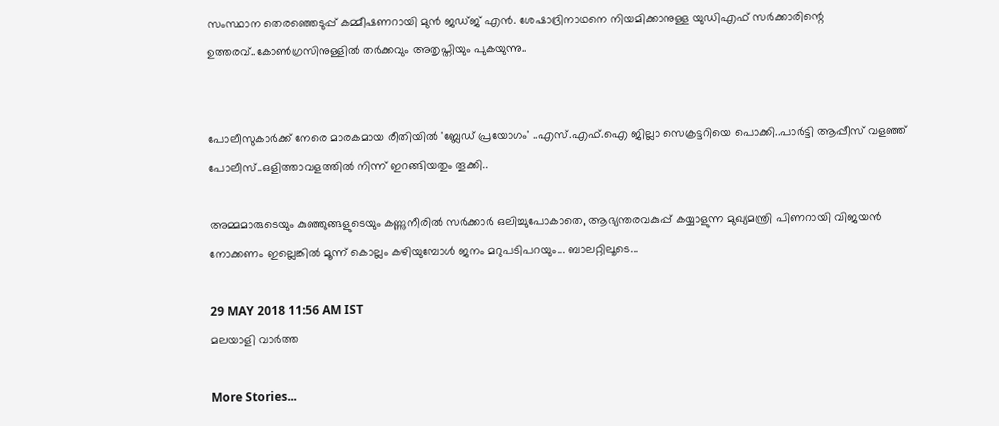സംസ്ഥാന തെരഞ്ഞെടുപ്പ് കമ്മീഷണറായി മുന്‍ ജഡ്ജ് എന്‍. ശേഷാദ്രിനാഥനെ നിയമിക്കാനുള്ള യുഡിഎഫ് സര്‍ക്കാരിന്റെ ഉത്തരവ്..കോണ്‍ഗ്രസിനുള്ളില്‍ തര്‍ക്കവും അതൃപ്തിയും പുകയുന്നു..


പോലീസുകാര്‍ക്ക് നേരെ മാരകമായ രീതിയില്‍ 'ബ്ലേഡ് പ്രയോഗം' ..എസ്.എഫ്.ഐ ജില്ലാ സെക്രട്ടറിയെ പൊക്കി..പാർട്ടി ആപ്പീസ് വളഞ്ഞ് പോലീസ്..ഒളിത്താവളത്തിൽ നിന്ന് ഇറങ്ങിയതും തൂക്കി..

അമ്മമാരുടെയും കുഞ്ഞുങ്ങളുടെയും കണ്ണുനീരില്‍ സര്‍ക്കാര്‍ ഒലിച്ചുപോകാതെ, ആഭ്യന്തരവകുപ്പ് കയ്യാളുന്ന മുഖ്യമന്ത്രി പിണറായി വിജയന്‍ നോക്കണം ഇല്ലെങ്കില്‍ മൂന്ന് കൊല്ലം കഴിയുമ്പോള്‍ ജനം മറുപടിപറയും... ബാലറ്റിലൂടെ...

29 MAY 2018 11:56 AM IST
മലയാളി വാര്‍ത്ത

More Stories...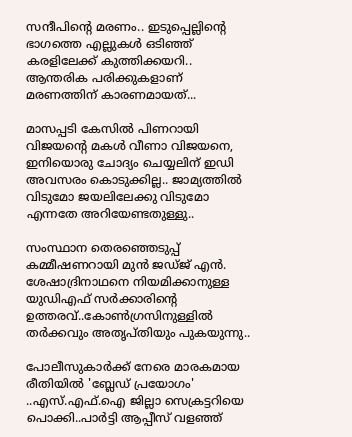സന്ദീപിന്റെ മരണം.. ഇടുപ്പെല്ലിന്റെ ഭാഗത്തെ എല്ലുകള്‍ ഒടിഞ്ഞ് കരളിലേക്ക് കുത്തിക്കയറി.. ആന്തരിക പരിക്കുകളാണ് മരണത്തിന് കാരണമായത്...

മാസപ്പടി കേസില്‍ പിണറായി വിജയന്റെ മകള്‍ വീണാ വിജയനെ, ഇനിയൊരു ചോദ്യം ചെയ്യലിന് ഇഡി അവസരം കൊടുക്കില്ല.. ജാമ്യത്തില്‍ വിടുമോ ജയലിലേക്കു വിടുമോ എന്നതേ അറിയേണ്ടതുള്ളു..

സംസ്ഥാന തെരഞ്ഞെടുപ്പ് കമ്മീഷണറായി മുന്‍ ജഡ്ജ് എന്‍. ശേഷാദ്രിനാഥനെ നിയമിക്കാനുള്ള യുഡിഎഫ് സര്‍ക്കാരിന്റെ ഉത്തരവ്..കോണ്‍ഗ്രസിനുള്ളില്‍ തര്‍ക്കവും അതൃപ്തിയും പുകയുന്നു..

പോലീസുകാര്‍ക്ക് നേരെ മാരകമായ രീതിയില്‍ 'ബ്ലേഡ് പ്രയോഗം' ..എസ്.എഫ്.ഐ ജില്ലാ സെക്രട്ടറിയെ പൊക്കി..പാർട്ടി ആപ്പീസ് വളഞ്ഞ്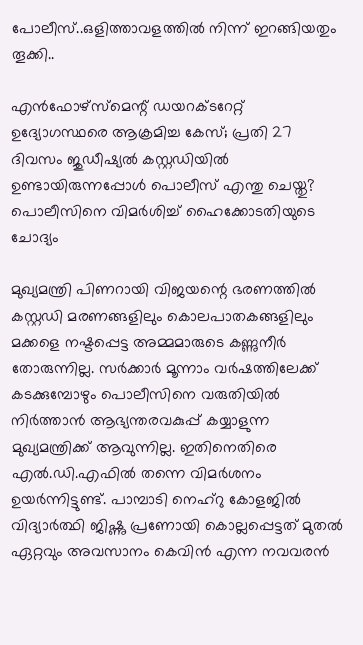പോലീസ്..ഒളിത്താവളത്തിൽ നിന്ന് ഇറങ്ങിയതും തൂക്കി..

എൻഫോഴ്സ്മെന്റ് ഡയറക്ടറേറ്റ് ഉദ്യോഗസ്ഥരെ ആക്രമിച്ച കേസ്; പ്രതി 27 ദിവസം ജുഡീഷ്യൽ കസ്റ്റഡിയിൽ ഉണ്ടായിരുന്നപ്പോൾ പൊലീസ് എന്തു ചെയ്തു? പൊലീസിനെ വിമർശിച്ച് ഹൈക്കോടതിയുടെ ചോദ്യം

മുഖ്യമന്ത്രി പിണറായി വിജയന്റെ ഭരണത്തില്‍ കസ്റ്റഡി മരണങ്ങളിലും കൊലപാതകങ്ങളിലും മക്കളെ നഷ്ടപ്പെട്ട അമ്മമാരുടെ കണ്ണുനീര്‍ തോരുന്നില്ല. സര്‍ക്കാര്‍ മൂന്നാം വര്‍ഷത്തിലേക്ക് കടക്കുമ്പോഴും പൊലീസിനെ വരുതിയില്‍ നിര്‍ത്താന്‍ ആഭ്യന്തരവകുപ്പ് കയ്യാളുന്ന മുഖ്യമന്ത്രിക്ക് ആവുന്നില്ല. ഇതിനെതിരെ എല്‍.ഡി.എഫില്‍ തന്നെ വിമര്‍ശനം ഉയര്‍ന്നിട്ടുണ്ട്. പാമ്പാടി നെഹ്‌റു കോളജില്‍ വിദ്യാര്‍ത്ഥി ജിഷ്ണു പ്രണോയി കൊല്ലപ്പെട്ടത് മുതല്‍ ഏറ്റവും അവസാനം കെവിന്‍ എന്ന നവവരന്‍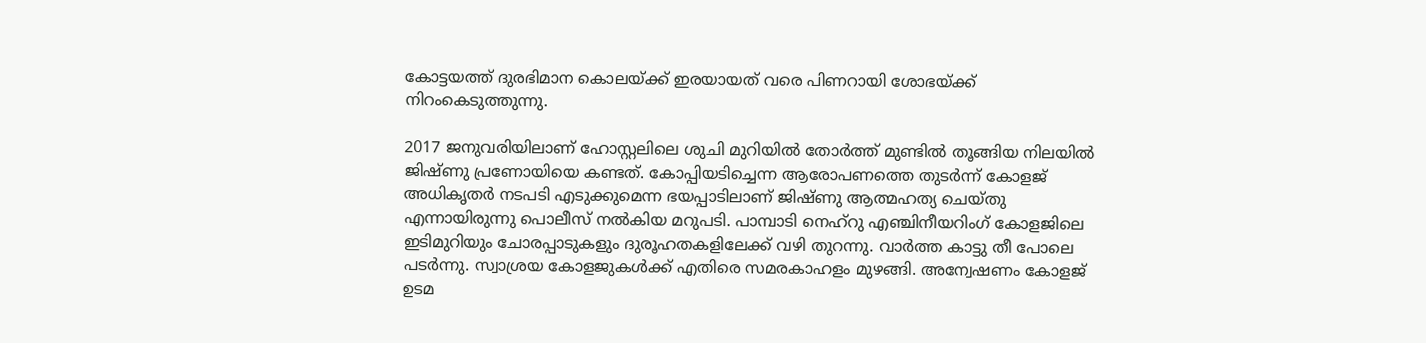കോട്ടയത്ത് ദുരഭിമാന കൊലയ്ക്ക് ഇരയായത് വരെ പിണറായി ശോഭയ്ക്ക് നിറംകെടുത്തുന്നു.

2017 ജനുവരിയിലാണ് ഹോസ്റ്റലിലെ ശുചി മുറിയില്‍ തോര്‍ത്ത് മുണ്ടില്‍ തൂങ്ങിയ നിലയില്‍ ജിഷ്ണു പ്രണോയിയെ കണ്ടത്. കോപ്പിയടിച്ചെന്ന ആരോപണത്തെ തുടര്‍ന്ന് കോളജ് അധികൃതര്‍ നടപടി എടുക്കുമെന്ന ഭയപ്പാടിലാണ് ജിഷ്ണു ആത്മഹത്യ ചെയ്തു എന്നായിരുന്നു പൊലീസ് നല്‍കിയ മറുപടി. പാമ്പാടി നെഹ്‌റു എഞ്ചിനീയറിംഗ് കോളജിലെ ഇടിമുറിയും ചോരപ്പാടുകളും ദുരൂഹതകളിലേക്ക് വഴി തുറന്നു. വാര്‍ത്ത കാട്ടു തീ പോലെ പടര്‍ന്നു. സ്വാശ്രയ കോളജുകള്‍ക്ക് എതിരെ സമരകാഹളം മുഴങ്ങി. അന്വേഷണം കോളജ് ഉടമ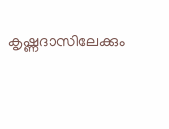കൃഷ്ണദാസിലേക്കും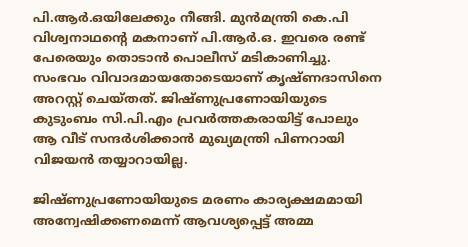പി.ആര്‍.ഒയിലേക്കും നീങ്ങി. മുന്‍മന്ത്രി കെ.പി വിശ്വനാഥന്റെ മകനാണ് പി.ആര്‍.ഒ. ഇവരെ രണ്ട് പേരെയും തൊടാന്‍ പൊലീസ് മടികാണിച്ചു. സംഭവം വിവാദമായതോടെയാണ് കൃഷ്ണദാസിനെ അറസ്റ്റ് ചെയ്തത്. ജിഷ്ണുപ്രണോയിയുടെ കുടുംബം സി.പി.എം പ്രവര്‍ത്തകരായിട്ട് പോലും ആ വീട് സന്ദര്‍ശിക്കാന്‍ മുഖ്യമന്ത്രി പിണറായി വിജയന്‍ തയ്യാറായില്ല.

ജിഷ്ണുപ്രണോയിയുടെ മരണം കാര്യക്ഷമമായി അന്വേഷിക്കണമെന്ന് ആവശ്യപ്പെട്ട് അമ്മ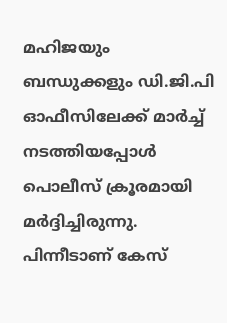മഹിജയും ബന്ധുക്കളും ഡി.ജി.പി ഓഫീസിലേക്ക് മാര്‍ച്ച് നടത്തിയപ്പോള്‍ പൊലീസ് ക്രൂരമായി മര്‍ദ്ദിച്ചിരുന്നു. പിന്നീടാണ് കേസ്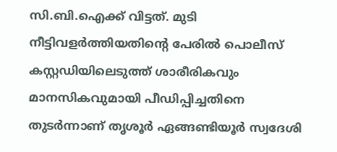സി.ബി.ഐക്ക് വിട്ടത്. മുടി നീട്ടിവളര്‍ത്തിയതിന്റെ പേരില്‍ പൊലീസ് കസ്റ്റഡിയിലെടുത്ത് ശാരീരികവും മാനസികവുമായി പീഡിപ്പിച്ചതിനെ തുടര്‍ന്നാണ് തൃശൂര്‍ ഏങ്ങണ്ടിയൂര്‍ സ്വദേശി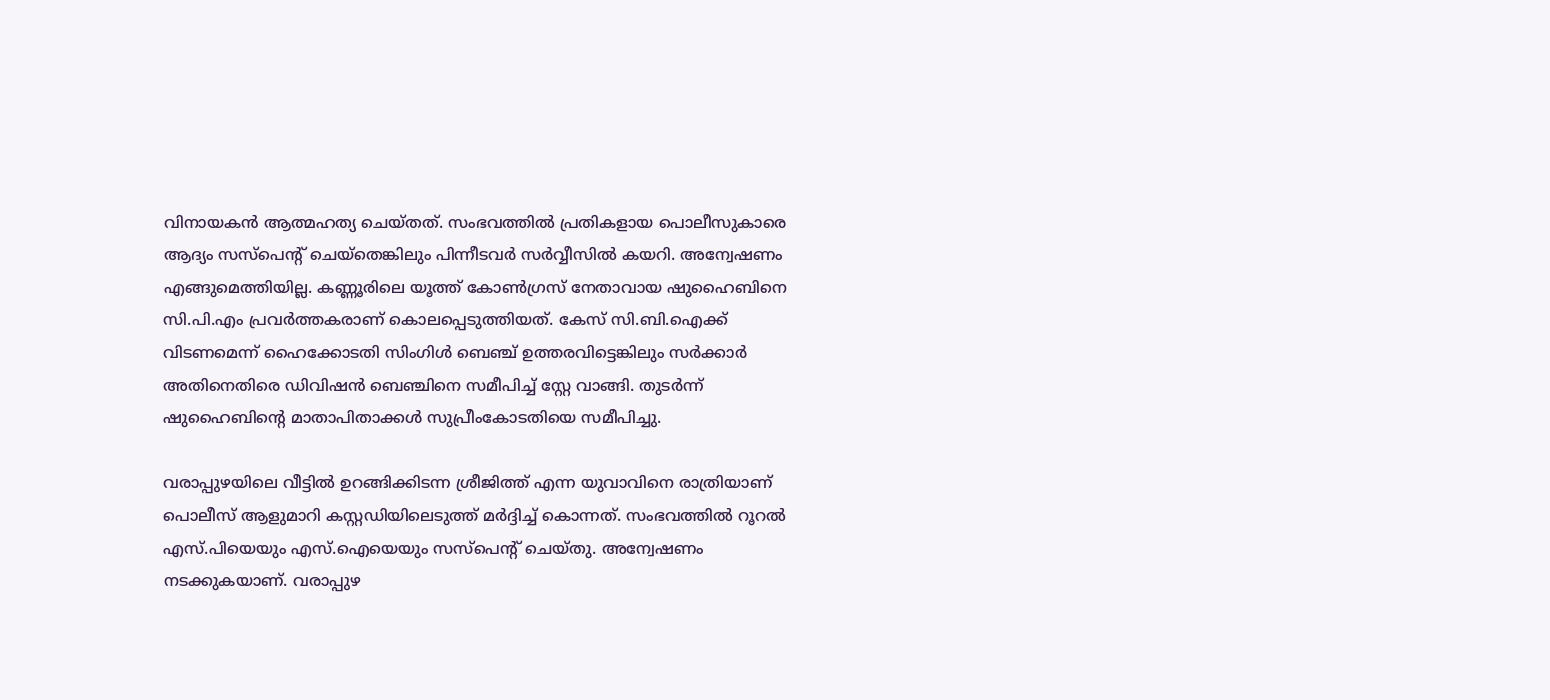വിനായകന്‍ ആത്മഹത്യ ചെയ്തത്. സംഭവത്തില്‍ പ്രതികളായ പൊലീസുകാരെ ആദ്യം സസ്‌പെന്റ് ചെയ്‌തെങ്കിലും പിന്നീടവര്‍ സര്‍വ്വീസില്‍ കയറി. അന്വേഷണം എങ്ങുമെത്തിയില്ല. കണ്ണൂരിലെ യൂത്ത് കോണ്‍ഗ്രസ് നേതാവായ ഷുഹൈബിനെ സി.പി.എം പ്രവര്‍ത്തകരാണ് കൊലപ്പെടുത്തിയത്. കേസ് സി.ബി.ഐക്ക് വിടണമെന്ന് ഹൈക്കോടതി സിംഗിള്‍ ബെഞ്ച് ഉത്തരവിട്ടെങ്കിലും സര്‍ക്കാര്‍ അതിനെതിരെ ഡിവിഷന്‍ ബെഞ്ചിനെ സമീപിച്ച് സ്റ്റേ വാങ്ങി. തുടര്‍ന്ന് ഷുഹൈബിന്റെ മാതാപിതാക്കള്‍ സുപ്രീംകോടതിയെ സമീപിച്ചു.

വരാപ്പുഴയിലെ വീട്ടില്‍ ഉറങ്ങിക്കിടന്ന ശ്രീജിത്ത് എന്ന യുവാവിനെ രാത്രിയാണ് പൊലീസ് ആളുമാറി കസ്റ്റഡിയിലെടുത്ത് മര്‍ദ്ദിച്ച് കൊന്നത്. സംഭവത്തില്‍ റൂറല്‍ എസ്.പിയെയും എസ്.ഐയെയും സസ്‌പെന്റ് ചെയ്തു. അന്വേഷണം നടക്കുകയാണ്. വരാപ്പുഴ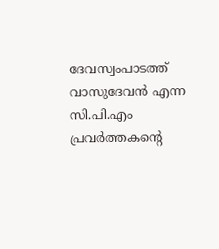ദേവസ്വംപാടത്ത് വാസുദേവന്‍ എന്ന സി.പി.എം പ്രവര്‍ത്തകന്റെ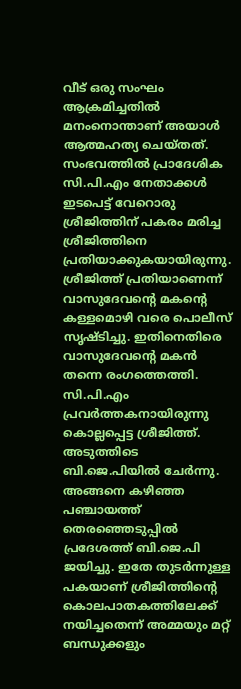വീട് ഒരു സംഘം ആക്രമിച്ചതില്‍ മനംനൊന്താണ് അയാള്‍ ആത്മഹത്യ ചെയ്തത്. സംഭവത്തില്‍ പ്രാദേശിക സി.പി.എം നേതാക്കള്‍ ഇടപെട്ട് വേറൊരു ശ്രീജിത്തിന് പകരം മരിച്ച ശ്രീജിത്തിനെ പ്രതിയാക്കുകയായിരുന്നു. ശ്രീജിത്ത് പ്രതിയാണെന്ന് വാസുദേവന്റെ മകന്റെ കള്ളമൊഴി വരെ പൊലീസ് സൃഷ്ടിച്ചു. ഇതിനെതിരെ വാസുദേവന്റെ മകന്‍ തന്നെ രംഗത്തെത്തി. സി.പി.എം പ്രവര്‍ത്തകനായിരുന്നു കൊല്ലപ്പെട്ട ശ്രീജിത്ത്. അടുത്തിടെ ബി.ജെ.പിയില്‍ ചേര്‍ന്നു. അങ്ങനെ കഴിഞ്ഞ പഞ്ചായത്ത് തെരഞ്ഞെടുപ്പില്‍ പ്രദേശത്ത് ബി.ജെ.പി ജയിച്ചു. ഇതേ തുടര്‍ന്നുള്ള പകയാണ് ശ്രീജിത്തിന്റെ കൊലപാതകത്തിലേക്ക് നയിച്ചതെന്ന് അമ്മയും മറ്റ് ബന്ധുക്കളും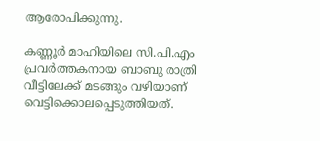ആരോപിക്കുന്നു.

കണ്ണൂര്‍ മാഹിയിലെ സി.പി.എം പ്രവര്‍ത്തകനായ ബാബു രാത്രി വീട്ടിലേക്ക് മടങ്ങും വഴിയാണ് വെട്ടിക്കൊലപ്പെടുത്തിയത്.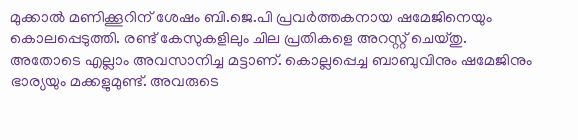മുക്കാല്‍ മണിക്കൂറിന് ശേഷം ബി.ജെ.പി പ്രവര്‍ത്തകനായ ഷമേജിനെയും കൊലപ്പെടുത്തി. രണ്ട് കേസുകളിലും ചില പ്രതികളെ അറസ്റ്റ് ചെയ്തു. അതോടെ എല്ലാം അവസാനിച്ച മട്ടാണ്. കൊല്ലപ്പെച്ച ബാബുവിനും ഷമേജിനും ഭാര്യയും മക്കളുമുണ്ട്. അവരുടെ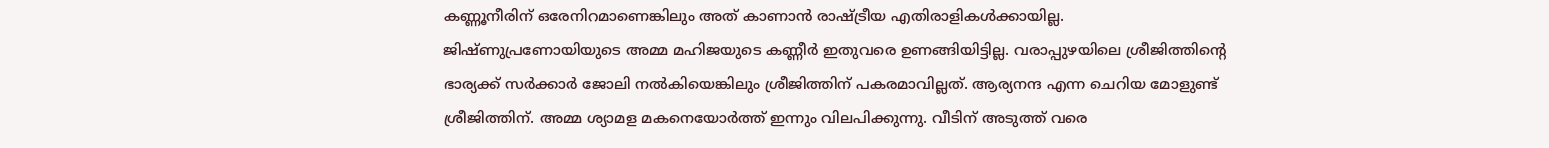കണ്ണൂനീരിന് ഒരേനിറമാണെങ്കിലും അത് കാണാന്‍ രാഷ്ട്രീയ എതിരാളികള്‍ക്കായില്ല. ജിഷ്ണുപ്രണോയിയുടെ അമ്മ മഹിജയുടെ കണ്ണീര്‍ ഇതുവരെ ഉണങ്ങിയിട്ടില്ല. വരാപ്പുഴയിലെ ശ്രീജിത്തിന്റെ ഭാര്യക്ക് സര്‍ക്കാര്‍ ജോലി നല്‍കിയെങ്കിലും ശ്രീജിത്തിന് പകരമാവില്ലത്. ആര്യനന്ദ എന്ന ചെറിയ മോളുണ്ട് ശ്രീജിത്തിന്. അമ്മ ശ്യാമള മകനെയോര്‍ത്ത് ഇന്നും വിലപിക്കുന്നു. വീടിന് അടുത്ത് വരെ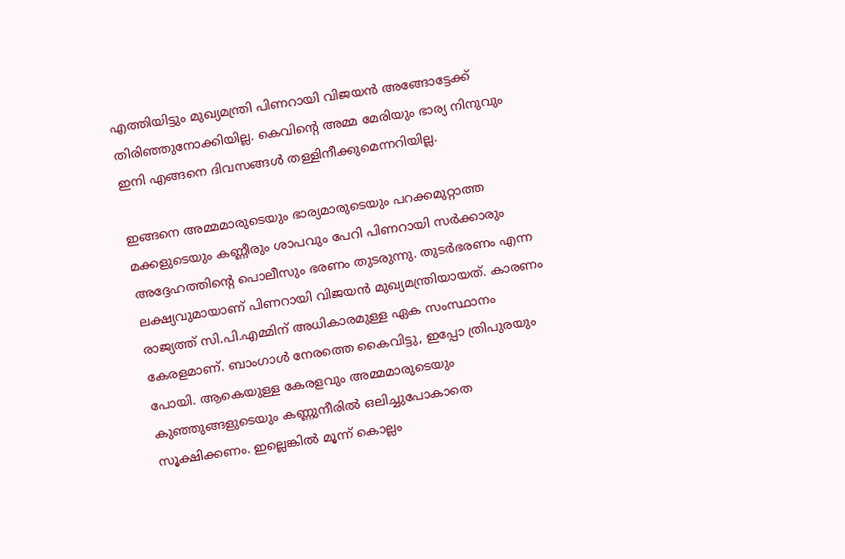എത്തിയിട്ടും മുഖ്യമന്ത്രി പിണറായി വിജയന്‍ അങ്ങോട്ടേക്ക് തിരിഞ്ഞുനോക്കിയില്ല. കെവിന്റെ അമ്മ മേരിയും ഭാര്യ നിനുവും ഇനി എങ്ങനെ ദിവസങ്ങള്‍ തള്ളിനീക്കുമെന്നറിയില്ല.

ഇങ്ങനെ അമ്മമാരുടെയും ഭാര്യമാരുടെയും പറക്കമുറ്റാത്ത മക്കളുടെയും കണ്ണീരും ശാപവും പേറി പിണറായി സര്‍ക്കാരും അദ്ദേഹത്തിന്റെ പൊലീസും ഭരണം തുടരുന്നു. തുടര്‍ഭരണം എന്ന ലക്ഷ്യവുമായാണ് പിണറായി വിജയന്‍ മുഖ്യമന്ത്രിയായത്. കാരണം രാജ്യത്ത് സി.പി.എമ്മിന് അധികാരമുള്ള ഏക സംസ്ഥാനം കേരളമാണ്. ബാംഗാള്‍ നേരത്തെ കൈവിട്ടു, ഇപ്പോ ത്രിപുരയും പോയി. ആകെയുള്ള കേരളവും അമ്മമാരുടെയും കുഞ്ഞുങ്ങളുടെയും കണ്ണുനീരില്‍ ഒലിച്ചുപോകാതെ സൂക്ഷിക്കണം. ഇല്ലെങ്കില്‍ മൂന്ന് കൊല്ലം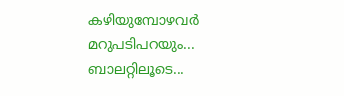കഴിയുമ്പോഴവര്‍ മറുപടിപറയും... ബാലറ്റിലൂടെ...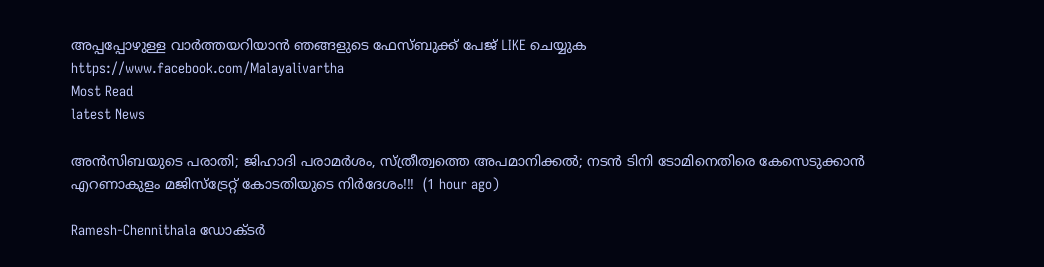അപ്പപ്പോഴുള്ള വാര്‍ത്തയറിയാന്‍ ഞങ്ങളുടെ ഫേസ്‌ബുക്ക്‌ പേജ് LIKE ചെയ്യുക
https://www.facebook.com/Malayalivartha
Most Read
latest News

അൻസിബയുടെ പരാതി; ജിഹാദി പരാമർശം, സ്ത്രീത്വത്തെ അപമാനിക്കൽ; നടൻ ടിനി ടോമിനെതിരെ കേസെടുക്കാൻ എറണാകുളം മജിസ്ട്രേറ്റ് കോടതിയുടെ നിർദേശം!!!  (1 hour ago)

Ramesh-Chennithala ഡോക്ടർ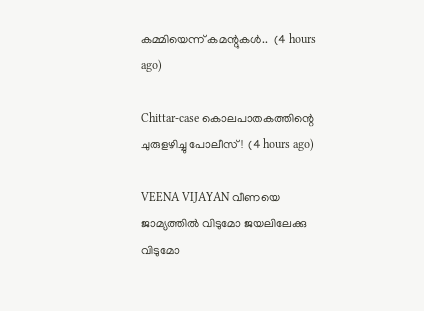കമ്മിയെന്ന് കമന്റുകൾ..  (4 hours ago)

Chittar-case കൊലപാതകത്തിന്റെ ചുരുളഴിച്ചു പോലീസ്!  (4 hours ago)

VEENA VIJAYAN വീണയെ ജാമ്യത്തില്‍ വിടുമോ ജയലിലേക്കു വിടുമോ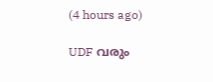(4 hours ago)

UDF വരും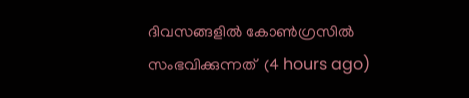ദിവസങ്ങളിൽ കോൺഗ്രസിൽ സംഭവിക്കുന്നത്  (4 hours ago)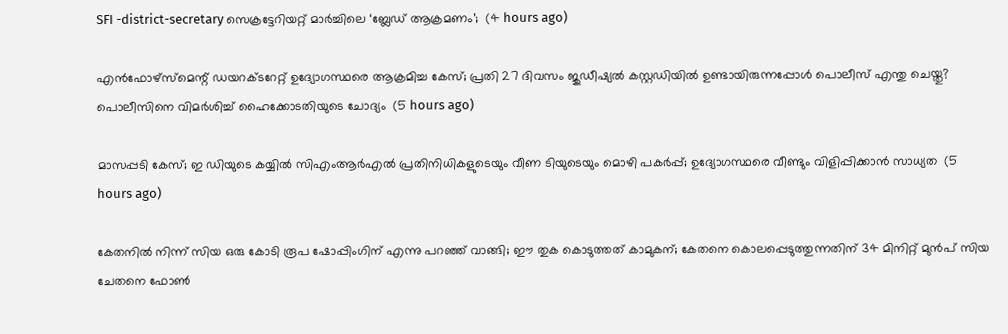SFI -district-secretary സെക്രട്ടേറിയറ്റ് മാർച്ചിലെ ‘ബ്ലേഡ് ആക്രമണം’;  (4 hours ago)

എൻഫോഴ്സ്മെന്റ് ഡയറക്ടറേറ്റ് ഉദ്യോഗസ്ഥരെ ആക്രമിച്ച കേസ്; പ്രതി 27 ദിവസം ജുഡീഷ്യൽ കസ്റ്റഡിയിൽ ഉണ്ടായിരുന്നപ്പോൾ പൊലീസ് എന്തു ചെയ്തു? പൊലീസിനെ വിമർശിച്ച് ഹൈക്കോടതിയുടെ ചോദ്യം  (5 hours ago)

മാസപ്പടി കേസ്; ഇ ഡിയുടെ കയ്യിൽ സിഎംആർഎൽ പ്രതിനിധികളുടെയും വീണ ടിയുടെയും മൊഴി പകർപ്പ്; ഉദ്യോഗസ്ഥരെ വീണ്ടും വിളിപ്പിക്കാൻ സാധ്യത  (5 hours ago)

കേതനിൽ നിന്ന് സിയ ഒരു കോടി രൂപ ഷോപ്പിംഗിന് എന്നു പറഞ്ഞ് വാങ്ങി; ഈ തുക കൊടുത്തത് കാമുകന്; കേതനെ കൊലപ്പെടുത്തുന്നതിന് 34 മിനിറ്റ് മുൻപ് സിയ ചേതനെ ഫോൺ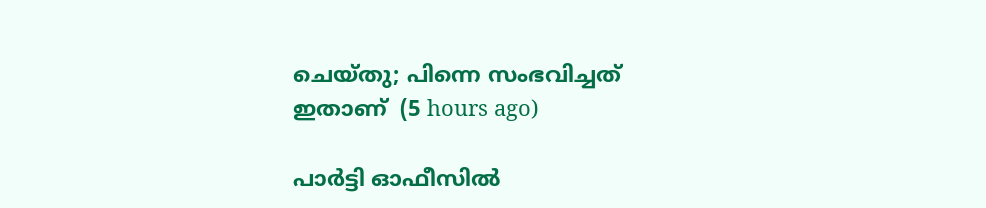ചെയ്തു; പിന്നെ സംഭവിച്ചത് ഇതാണ്  (5 hours ago)

പാർട്ടി ഓഫീസിൽ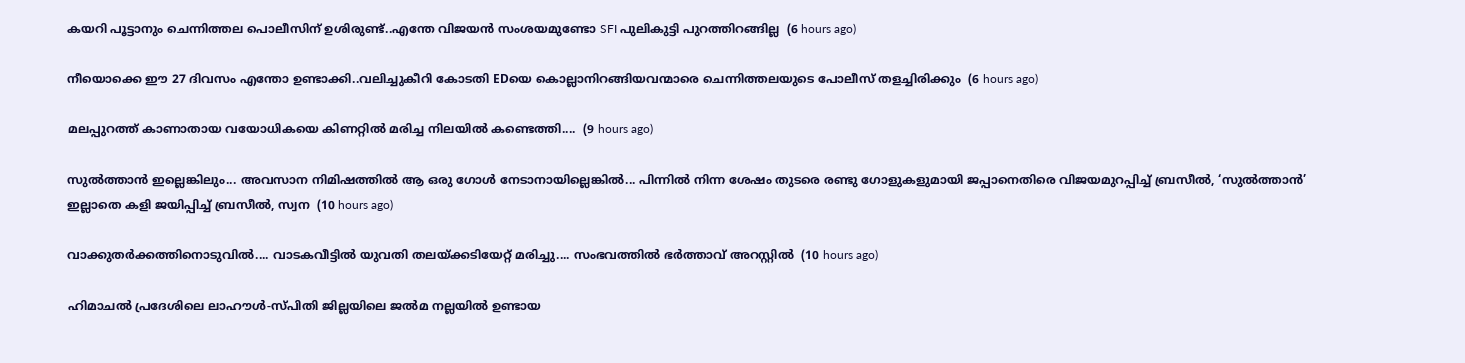കയറി പൂട്ടാനും ചെന്നിത്തല പൊലീസിന് ഉശിരുണ്ട്..എന്തേ വിജയൻ സംശയമുണ്ടോ SFI പുലികുട്ടി പുറത്തിറങ്ങില്ല  (6 hours ago)

നീയൊക്കെ ഈ 27 ദിവസം എന്തോ ഉണ്ടാക്കി..വലിച്ചുകീറി കോടതി EDയെ കൊല്ലാനിറങ്ങിയവന്മാരെ ചെന്നിത്തലയുടെ പോലീസ് തളച്ചിരിക്കും  (6 hours ago)

മലപ്പുറത്ത് കാണാതായ വയോധികയെ കിണറ്റിൽ മരിച്ച നിലയിൽ കണ്ടെത്തി....  (9 hours ago)

സുൽത്താൻ ഇല്ലെങ്കിലും... അവസാന നിമിഷത്തിൽ ആ ഒരു ഗോൾ നേടാനായില്ലെങ്കിൽ... പിന്നിൽ നിന്ന ശേഷം തുടരെ രണ്ടു ഗോളുകളുമായി ജപ്പാനെതിരെ വിജയമുറപ്പിച്ച് ബ്രസീൽ, ‘സുൽത്താൻ’ ഇല്ലാതെ കളി ജയിപ്പിച്ച് ബ്രസീൽ, സ്വന  (10 hours ago)

വാക്കുതർക്കത്തിനൊടുവിൽ.... വാടകവീട്ടിൽ യുവതി തലയ്ക്കടിയേറ്റ് മരിച്ചു.... സംഭവത്തിൽ ഭർത്താവ് അറസ്റ്റിൽ  (10 hours ago)

ഹിമാചൽ പ്രദേശിലെ ലാഹൗൾ-സ്പിതി ജില്ലയിലെ ജൽമ നല്ലയിൽ ഉണ്ടായ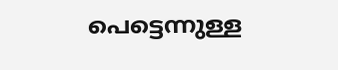പെട്ടെന്നുള്ള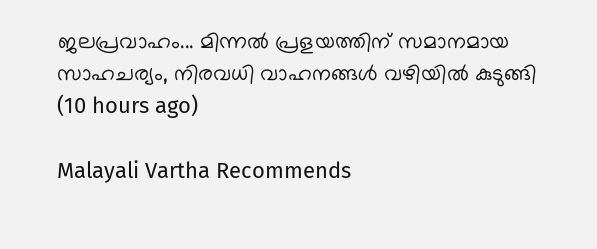ജലപ്രവാഹം... മിന്നൽ പ്രളയത്തിന് സമാനമായ സാഹചര്യം, നിരവധി വാഹനങ്ങൾ വഴിയിൽ കുടുങ്ങി  (10 hours ago)

Malayali Vartha Recommends